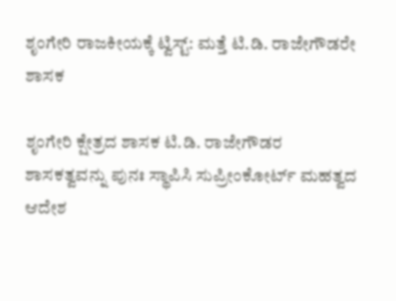ಶೃಂಗೇರಿ ರಾಜಕೀಯಕ್ಕೆ ಟ್ವಿಸ್ಟ್‌: ಮತ್ತೆ ಟಿ.ಡಿ. ರಾಜೇಗೌಡರೇ ಶಾಸಕ

ಶೃಂಗೇರಿ ಕ್ಷೇತ್ರದ ಶಾಸಕ ಟಿ.ಡಿ. ರಾಜೇಗೌಡರ ಶಾಸಕತ್ವವನ್ನು ಪುನಃ ಸ್ಥಾಪಿಸಿ ಸುಪ್ರೀಂಕೋರ್ಟ್ ಮಹತ್ವದ ಆದೇಶ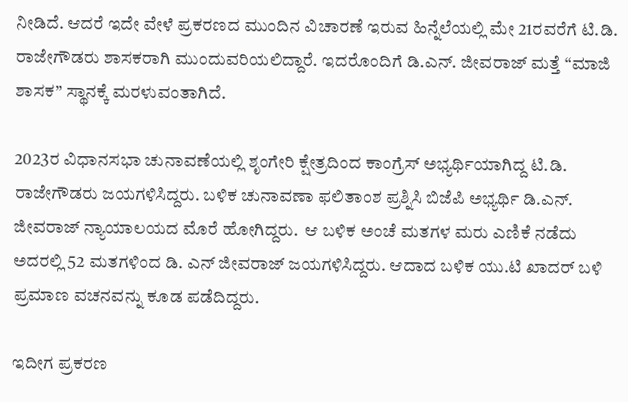ನೀಡಿದೆ. ಆದರೆ ಇದೇ ವೇಳೆ ಪ್ರಕರಣದ ಮುಂದಿನ ವಿಚಾರಣೆ ಇರುವ ಹಿನ್ನೆಲೆಯಲ್ಲಿ ಮೇ 21ರವರೆಗೆ ಟಿ.ಡಿ. ರಾಜೇಗೌಡರು ಶಾಸಕರಾಗಿ ಮುಂದುವರಿಯಲಿದ್ದಾರೆ. ಇದರೊಂದಿಗೆ ಡಿ.ಎನ್. ಜೀವರಾಜ್ ಮತ್ತೆ “ಮಾಜಿ ಶಾಸಕ” ಸ್ಥಾನಕ್ಕೆ ಮರಳುವಂತಾಗಿದೆ.

2023ರ ವಿಧಾನಸಭಾ ಚುನಾವಣೆಯಲ್ಲಿ ಶೃಂಗೇರಿ ಕ್ಷೇತ್ರದಿಂದ ಕಾಂಗ್ರೆಸ್ ಅಭ್ಯರ್ಥಿಯಾಗಿದ್ದ ಟಿ.ಡಿ. ರಾಜೇಗೌಡರು ಜಯಗಳಿಸಿದ್ದರು. ಬಳಿಕ ಚುನಾವಣಾ ಫಲಿತಾಂಶ ಪ್ರಶ್ನಿಸಿ ಬಿಜೆಪಿ ಅಭ್ಯರ್ಥಿ ಡಿ.ಎನ್. ಜೀವರಾಜ್ ನ್ಯಾಯಾಲಯದ ಮೊರೆ ಹೋಗಿದ್ದರು.  ಆ ಬಳಿಕ ಅಂಚೆ ಮತಗಳ ಮರು ಎಣಿಕೆ ನಡೆದು ಅದರಲ್ಲಿ 52 ಮತಗಳಿಂದ ಡಿ. ಎನ್‌ ಜೀವರಾಜ್‌ ಜಯಗಳಿಸಿದ್ದರು. ಆದಾದ ಬಳಿಕ ಯು.ಟಿ ಖಾದರ್‌ ಬಳಿ ಪ್ರಮಾಣ ವಚನವನ್ನು ಕೂಡ ಪಡೆದಿದ್ದರು.

ಇದೀಗ ಪ್ರಕರಣ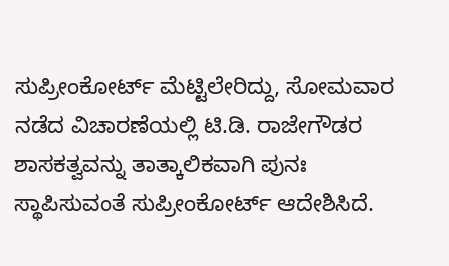ಸುಪ್ರೀಂಕೋರ್ಟ್ ಮೆಟ್ಟಿಲೇರಿದ್ದು, ಸೋಮವಾರ ನಡೆದ ವಿಚಾರಣೆಯಲ್ಲಿ ಟಿ.ಡಿ. ರಾಜೇಗೌಡರ ಶಾಸಕತ್ವವನ್ನು ತಾತ್ಕಾಲಿಕವಾಗಿ ಪುನಃ ಸ್ಥಾಪಿಸುವಂತೆ ಸುಪ್ರೀಂಕೋರ್ಟ್ ಆದೇಶಿಸಿದೆ.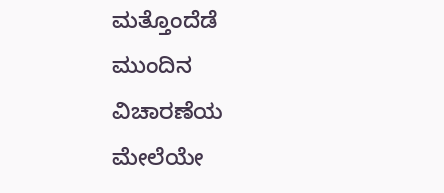ಮತ್ತೊಂದೆಡೆ ಮುಂದಿನ ವಿಚಾರಣೆಯ ಮೇಲೆಯೇ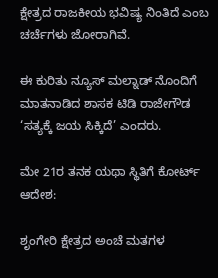ಕ್ಷೇತ್ರದ ರಾಜಕೀಯ ಭವಿಷ್ಯ ನಿಂತಿದೆ ಎಂಬ ಚರ್ಚೆಗಳು ಜೋರಾಗಿವೆ.

ಈ ಕುರಿತು ನ್ಯೂಸ್‌ ಮಲ್ನಾಡ್‌ ನೊಂದಿಗೆ ಮಾತನಾಡಿದ ಶಾಸಕ ಟಿಡಿ ರಾಜೇಗೌಡ ‘ಸತ್ಯಕ್ಕೆ ಜಯ ಸಿಕ್ಕಿದೆ’ ಎಂದರು.

ಮೇ 21ರ ತನಕ ಯಥಾ ಸ್ಥಿತಿಗೆ ಕೋರ್ಟ್‌ ಆದೇಶ:

ಶೃಂಗೇರಿ ಕ್ಷೇತ್ರದ ಅಂಚೆ ಮತಗಳ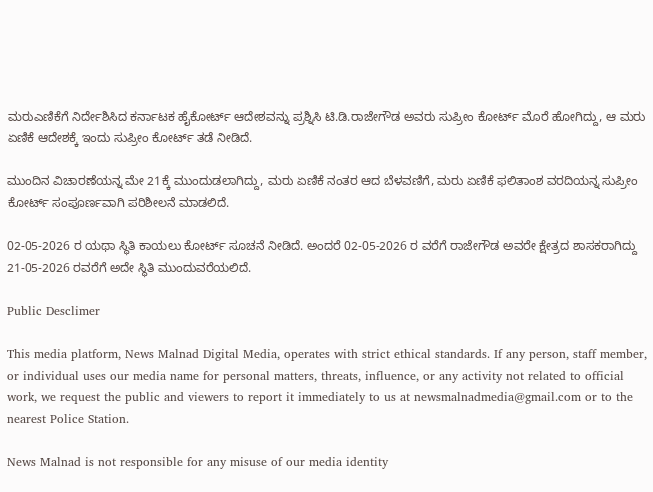ಮರುಎಣಿಕೆಗೆ ನಿರ್ದೇಶಿಸಿದ ಕರ್ನಾಟಕ ಹೈಕೋರ್ಟ್ ಆದೇಶವನ್ನು ಪ್ರಶ್ನಿಸಿ ಟಿ.ಡಿ.ರಾಜೇಗೌಡ ಅವರು ಸುಪ್ರೀಂ ಕೋರ್ಟ್ ಮೊರೆ ಹೋಗಿದ್ದು, ಆ ಮರು ಏಣಿಕೆ ಆದೇಶಕ್ಕೆ ಇಂದು ಸುಪ್ರೀಂ ಕೋರ್ಟ್ ತಡೆ ನೀಡಿದೆ.

ಮುಂದಿನ ವಿಚಾರಣೆಯನ್ನ ಮೇ 21ಕ್ಕೆ ಮುಂದುಡಲಾಗಿದ್ದು, ಮರು ಏಣಿಕೆ ನಂತರ ಆದ ಬೆಳವಣಿಗೆ, ಮರು ಏಣಿಕೆ ಫಲಿತಾಂಶ ವರದಿಯನ್ನ ಸುಪ್ರೀಂ ಕೋರ್ಟ್ ಸಂಪೂರ್ಣವಾಗಿ ಪರಿಶೀಲನೆ ಮಾಡಲಿದೆ.

02-05-2026 ರ ಯಥಾ ಸ್ಥಿತಿ ಕಾಯಲು ಕೋರ್ಟ್ ಸೂಚನೆ ನೀಡಿದೆ. ಅಂದರೆ 02-05-2026 ರ ವರೆಗೆ ರಾಜೇಗೌಡ ಅವರೇ ಕ್ಷೇತ್ರದ ಶಾಸಕರಾಗಿದ್ದು 21-05-2026 ರವರೆಗೆ ಅದೇ ಸ್ಥಿತಿ ಮುಂದುವರೆಯಲಿದೆ.

Public Desclimer

This media platform, News Malnad Digital Media, operates with strict ethical standards. If any person, staff member, or individual uses our media name for personal matters, threats, influence, or any activity not related to official work, we request the public and viewers to report it immediately to us at newsmalnadmedia@gmail.com or to the nearest Police Station.

News Malnad is not responsible for any misuse of our media identity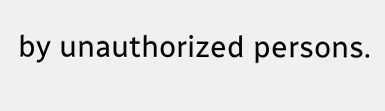by unauthorized persons.